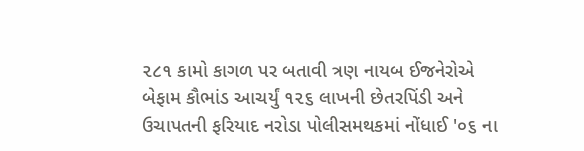૨૮૧ કામો કાગળ પર બતાવી ત્રણ નાયબ ઈજનેરોએ બેફામ કૌભાંડ આચર્યું ૧૨૬ લાખની છેતરપિંડી અને ઉચાપતની ફરિયાદ નરોડા પોલીસમથકમાં નોંધાઈ '૦૬ ના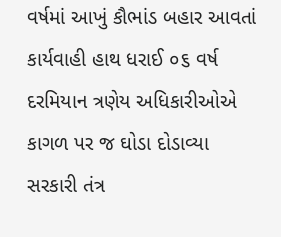વર્ષમાં આખું કૌભાંડ બહાર આવતાં કાર્યવાહી હાથ ધરાઈ ૦૬ વર્ષ દરમિયાન ત્રણેય અધિકારીઓએ કાગળ પર જ ઘોડા દોડાવ્યા
સરકારી તંત્ર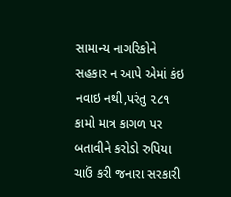સામાન્ય નાગરિકોને સહકાર ન આપે એમાં કંઇ નવાઇ નથી,પરંતુ ૨૮૧ કામો માત્ર કાગળ પર બતાવીને કરોડો રુપિયા ચાઉં કરી જનારા સરકારી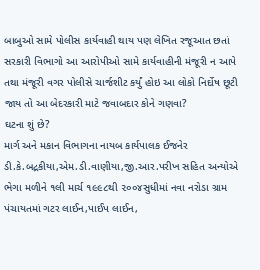બાબુઓ સામે પોલીસ કાર્યવાહી થાય પણ લેખિત રજૂઆત છતાં સરકારી વિભાગો આ આરોપીઓ સામે કાર્યવાહીની મંજૂરી ન આપે તથા મંજૂરી વગર પોલીસે ચાર્જશીટ કર્યું હોઇ આ લોકો નિર્દોષ છૂટી જાય તો આ બેદરકારી માટે જવાબદાર કોને ગણવા?
ઘટના શું છે?
માર્ગ અને મકાન વિભાગના નાયબ કાર્યપાલક ઈજનેર ડી.કે.બદ્રકીયા,એમ.ડી.વાણીયા,જી.આર.પરીખ સહિત અન્યોએ ભેગા મળીને ૧લી માર્ચ ૧૯૯૮થી ૨૦૦૪સુધીમાં નવા નરોડા ગ્રામ પંચાયતમાં ગટર લાઈન,પાઈપ લાઈન,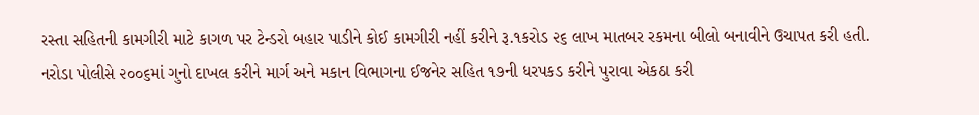રસ્તા સહિતની કામગીરી માટે કાગળ પર ટેન્ડરો બહાર પાડીને કોઈ કામગીરી નહીં કરીને રૂ.૧કરોડ ૨૬ લાખ માતબર રકમના બીલો બનાવીને ઉચાપત કરી હતી. નરોડા પોલીસે ૨૦૦૬માં ગુનો દાખલ કરીને માર્ગ અને મકાન વિભાગના ઈજનેર સહિત ૧૭ની ધરપકડ કરીને પુરાવા એકઠા કરી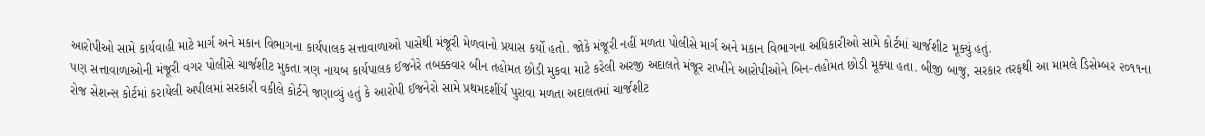આરોપીઓ સામે કાર્યવાહી માટે માર્ગ અને મકાન વિભાગના કાર્યપાલક સત્તાવાળાઓ પાસેથી મંજૂરી મેળવાનો પ્રયાસ કર્યો હતો. જોકે મંજૂરી નહીં મળતા પોલીસે માર્ગ અને મકાન વિભાગના અધિકારીઓ સામે કોર્ટમાં ચાર્જશીટ મૂક્યું હતું.
પણ સત્તાવાળાઓની મંજૂરી વગર પોલીસે ચાર્જશીટ મુકતા ત્રણ નાયબ કાર્યપાલક ઈજનેરે તબક્કવાર બીન તહોમત છોડી મુકવા માટે કરેલી અરજી અદાલતે મંજૂર રાખીને આરોપીઓને બિન-તહોમત છોડી મૂક્યા હતા. બીજી બાજુ, સરકાર તરફથી આ મામલે ડિસેમ્બર ૨૦૧૧ના રોજ સેશન્સ કોર્ટમાં કરાયેલી અપીલમાં સરકારી વકીલે કોર્ટને જણાવ્યું હતું કે આરોપી ઈજનેરો સામે પ્રથમદશીંર્ય પુરાવા મળતા અદાલતમાં ચાર્જશીટ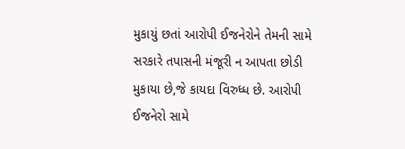મુકાયું છતાં આરોપી ઈજનેરોને તેમની સામે સરકારે તપાસની મંજૂરી ન આપતા છોડી મુકાયા છે,જે કાયદા વિરુધ્ધ છે. આરોપી ઈજનેરો સામે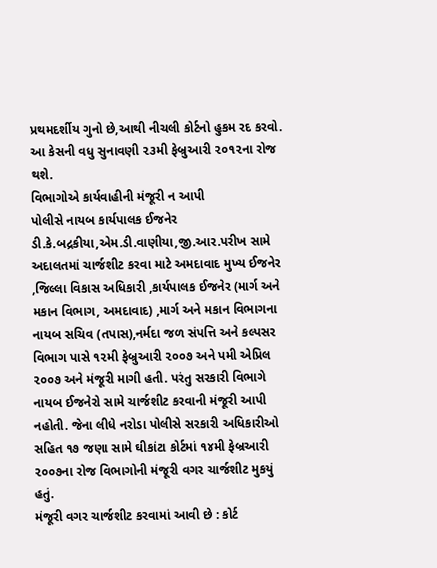પ્રથમદર્શીય ગુનો છે,આથી નીચલી કોર્ટનો હુકમ રદ કરવો. આ કેસની વધુ સુનાવણી ૨૩મી ફેબ્રુઆરી ૨૦૧૨ના રોજ થશે.
વિભાગોએ કાર્યવાહીની મંજૂરી ન આપી
પોલીસે નાયબ કાર્યપાલક ઈજનેર ડી.કે.બદ્રકીયા,એમ.ડી.વાણીયા,જી.આર.પરીખ સામે અદાલતમાં ચાર્જશીટ કરવા માટે અમદાવાદ મુખ્ય ઈજનેર ,જિલ્લા વિકાસ અધિકારી ,કાર્યપાલક ઈજનેર (માર્ગ અને મકાન વિભાગ, અમદાવાદ) ,માર્ગ અને મકાન વિભાગના નાયબ સચિવ (તપાસ),નર્મદા જળ સંપત્તિ અને કલ્પસર વિભાગ પાસે ૧૨મી ફેબ્રુઆરી ૨૦૦૭ અને પમી એપ્રિલ ૨૦૦૭ અને મંજૂરી માગી હતી. પરંતુ સરકારી વિભાગે નાયબ ઈજનેરો સામે ચાર્જશીટ કરવાની મંજૂરી આપી નહોતી. જેના લીધે નરોડા પોલીસે સરકારી અધિકારીઓ સહિત ૧૭ જણા સામે ઘીકાંટા કોર્ટમાં ૧૪મી ફેબ્રઆરી ૨૦૦૭ના રોજ વિભાગોની મંજૂરી વગર ચાર્જશીટ મુકયું હતું.
મંજૂરી વગર ચાર્જશીટ કરવામાં આવી છે : કોર્ટ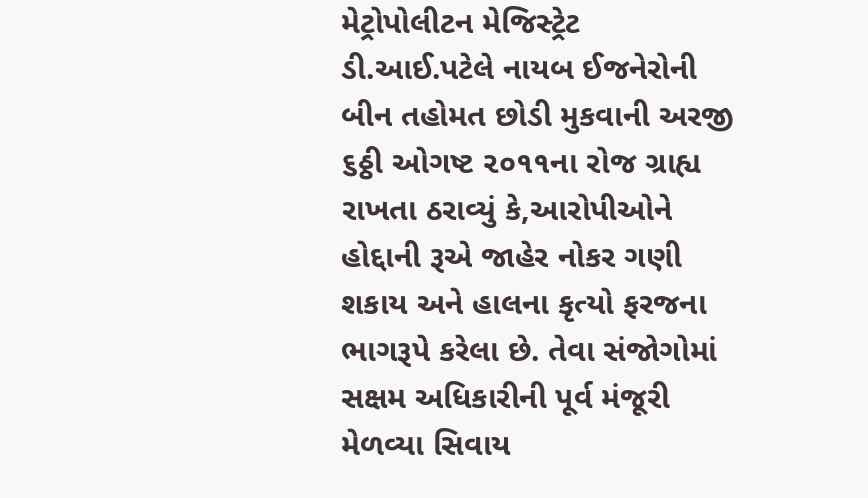મેટ્રોપોલીટન મેજિસ્ટ્રેટ ડી.આઈ.પટેલે નાયબ ઈજનેરોની બીન તહોમત છોડી મુકવાની અરજી ૬ઠ્ઠી ઓગષ્ટ ૨૦૧૧ના રોજ ગ્રાહ્ય રાખતા ઠરાવ્યું કે,આરોપીઓને હોદ્દાની રૂએ જાહેર નોકર ગણી શકાય અને હાલના કૃત્યો ફરજના ભાગરૂપે કરેલા છે. તેવા સંજોગોમાં સક્ષમ અધિકારીની પૂર્વ મંજૂરી મેળવ્યા સિવાય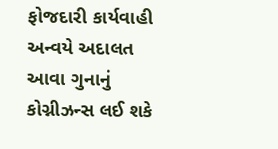ફોજદારી કાર્યવાહી અન્વયે અદાલત આવા ગુનાનું કોગ્નીઝન્સ લઈ શકે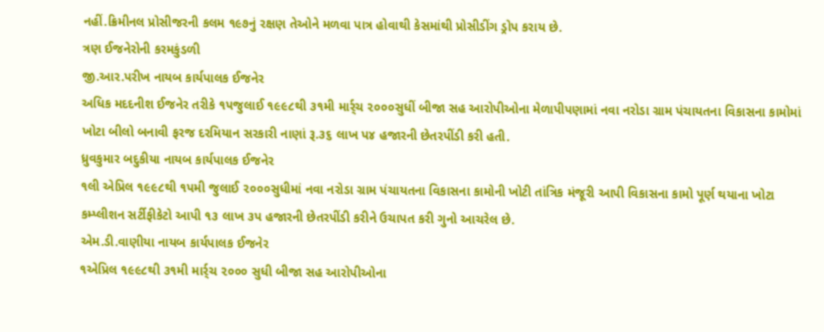નહીં.ક્રિમીનલ પ્રોસીજરની કલમ ૧૯૭નું રક્ષણ તેઓને મળવા પાત્ર હોવાથી કેસમાંથી પ્રોસીડીંગ ડ્રોપ કરાય છે.
ત્રણ ઈજનેરોની કરમકુંડળી
જી.આર.પરીખ નાયબ કાર્યપાલક ઈજનેર
અધિક મદદનીશ ઈજનેર તરીકે ૧પજુલાઈ ૧૯૯૮થી ૩૧મી માર્ર્ચ ૨૦૦૦સુધીં બીજા સહ આરોપીઓના મેળાપીપણામાં નવા નરોડા ગ્રામ પંચાયતના વિકાસના કામોમાં ખોટા બીલો બનાવી ફરજ દરમિયાન સરકારી નાણાં રૂ.૩૬ લાખ પ૪ હજારની છેતરપીંડી કરી હતી.
ધ્રુવકુમાર બદુકીયા નાયબ કાર્યપાલક ઈજનેર
૧લી એપ્રિલ ૧૯૯૮થી ૧પમી જુલાઈ ૨૦૦૦સુધીમાં નવા નરોડા ગ્રામ પંચાયતના વિકાસના કામોની ખોટી તાંત્રિક મંજૂરી આપી વિકાસના કામો પૂર્ણ થયાના ખોટા કમ્પ્લીશન સર્ટીફીકેટો આપી ૧૩ લાખ ૩પ હજારની છેતરપીંડી કરીને ઉચાપત કરી ગુનો આચરેલ છે.
એમ.ડી.વાણીયા નાયબ કાર્યપાલક ઈજનેર
૧એપ્રિલ ૧૯૯૮થી ૩૧મી માર્ર્ચ ૨૦૦૦ સુધી બીજા સહ આરોપીઓના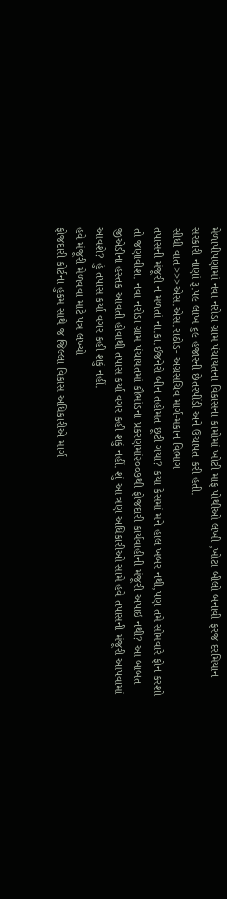મેળાપીપણામાં નવા નરોડા ગ્રામ પંચાયતના વિકાસના કામોમાં ખોટી માફ પોથીઓ લખી ,ખોટા બીલો બનાવી ફરજ દરમિયાન સરકારી નાણાં રૂ.પ૯ લાખ ૬૯ હજારની છેતરપીંડી અને ઉચાપત કરી હતી.
સીધી વાત>>>એસ.એસ.રાઠોડ- અગ્રસચિવ માર્ગ-મકાન વિભાગ
તપાસની મંજૂરી ન મળતાં ના.કા.ઈજનેરો બીન તહોમત છૂટી ગયા? કયા કેસમાં મને હાલ ખબર નથી,પણ તમે સોમવારે ફોન કરશો તો જણાવીશ. નવા નરોડા ગ્રામ પંચાયતમાં કૌભાંડના પ્રકરણમાં૨૦૦૭થી ફોજદારી કાર્યવાહીની મંજૂરી અપાઇ નથી? આ બાબત જીએડીના હસ્તક આવતી હોવાથી તપાસ કર્યા વગર કહી શકું નહીં. શું આ ત્રણ અધિકારીઓ સામે હવે તપાસની મંજૂરી આપવામાં આવશે? હું તપાસ કર્યા વગર કહી શકું નહીં.
હવે મંજૂરી મેળવવા માટે પત્ર લખ્યો
ફોજદારી કોર્ટના હુકમ સાથે જ જિલ્લા વિકાસ અધિકારીએ માર્ગ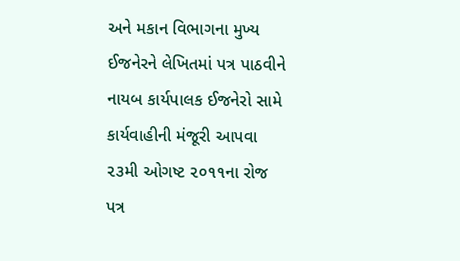અને મકાન વિભાગના મુખ્ય ઈજનેરને લેખિતમાં પત્ર પાઠવીને નાયબ કાર્યપાલક ઈજનેરો સામે કાર્યવાહીની મંજૂરી આપવા ૨૩મી ઓગષ્ટ ૨૦૧૧ના રોજ પત્ર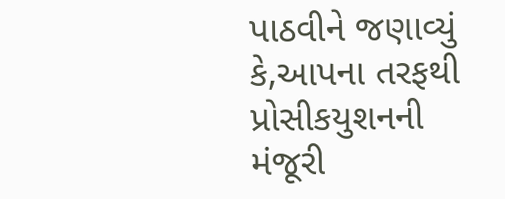પાઠવીને જણાવ્યું કે,આપના તરફથી પ્રોસીકયુશનની મંજૂરી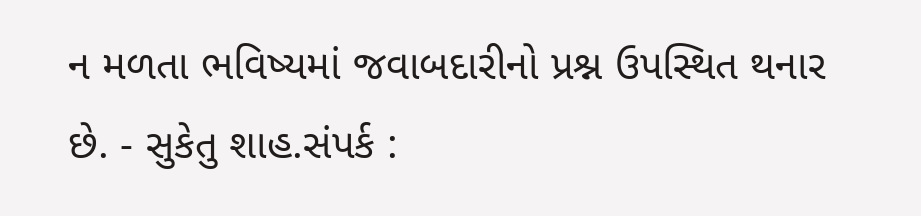ન મળતા ભવિષ્યમાં જવાબદારીનો પ્રશ્ન ઉપસ્થિત થનાર છે. - સુકેતુ શાહ.સંપર્ક :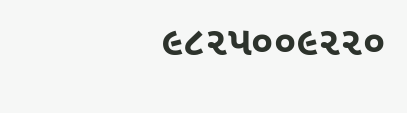૯૮૨પ૦૦૯૨૨૦